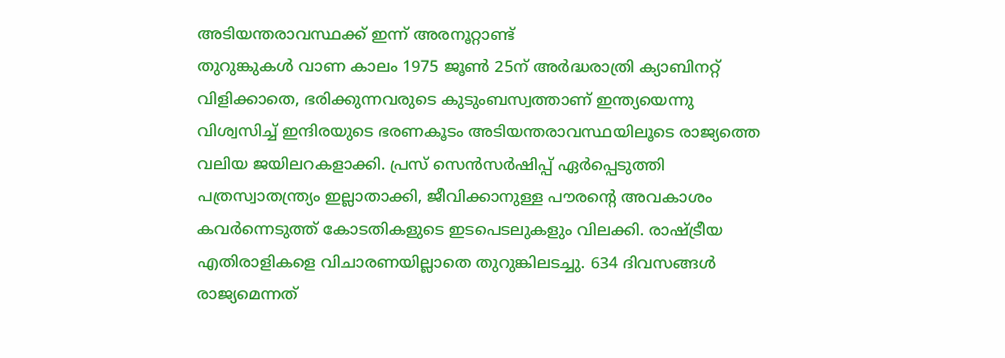അടിയന്തരാവസ്ഥക്ക് ഇന്ന് അരനൂറ്റാണ്ട്
തുറുങ്കുകൾ വാണ കാലം 1975 ജൂൺ 25ന് അർദ്ധരാത്രി ക്യാബിനറ്റ് വിളിക്കാതെ, ഭരിക്കുന്നവരുടെ കുടുംബസ്വത്താണ് ഇന്ത്യയെന്നു വിശ്വസിച്ച് ഇന്ദിരയുടെ ഭരണകൂടം അടിയന്തരാവസ്ഥയിലൂടെ രാജ്യത്തെ വലിയ ജയിലറകളാക്കി. പ്രസ് സെൻസർഷിപ്പ് ഏർപ്പെടുത്തി പത്രസ്വാതന്ത്ര്യം ഇല്ലാതാക്കി, ജീവിക്കാനുള്ള പൗരന്റെ അവകാശം കവർന്നെടുത്ത് കോടതികളുടെ ഇടപെടലുകളും വിലക്കി. രാഷ്ട്രീയ എതിരാളികളെ വിചാരണയില്ലാതെ തുറുങ്കിലടച്ചു. 634 ദിവസങ്ങൾ രാജ്യമെന്നത്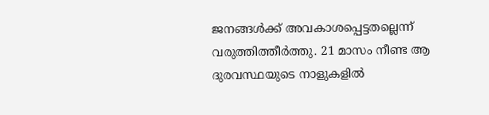ജനങ്ങൾക്ക് അവകാശപ്പെട്ടതല്ലെന്ന് വരുത്തിത്തീർത്തു. 21 മാസം നീണ്ട ആ ദുരവസ്ഥയുടെ നാളുകളിൽ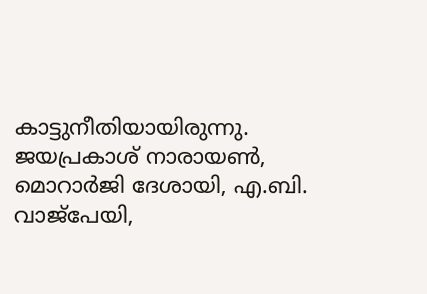കാട്ടുനീതിയായിരുന്നു. ജയപ്രകാശ് നാരായൺ, മൊറാർജി ദേശായി, എ.ബി. വാജ്പേയി,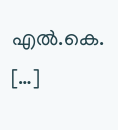എൽ.കെ. […]